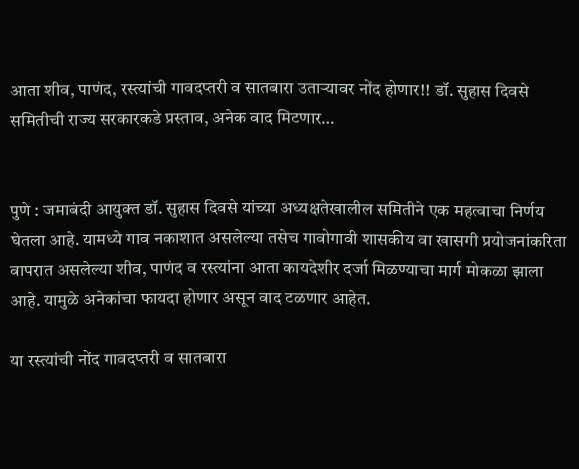आता शीव, पाणंद, रस्त्यांची गावदप्तरी व सातबारा उताऱ्यावर नोंद होणार!! डॉ. सुहास दिवसे समितीची राज्य सरकारकडे प्रस्ताव, अनेक वाद मिटणार…


पुणे : जमाबंदी आयुक्त डॉ. सुहास दिवसे यांच्या अध्यक्षतेखालील समितीने एक महत्वाचा निर्णय घेतला आहे. यामध्ये गाव नकाशात असलेल्या तसेच गावोगावी शासकीय वा खासगी प्रयोजनांकरिता वापरात असलेल्या शीव, पाणंद व रस्त्यांना आता कायदेशीर दर्जा मिळण्याचा मार्ग मोकळा झाला आहे. यामुळे अनेकांचा फायदा होणार असून वाद टळणार आहेत.

या रस्त्यांची नोंद गावदप्तरी व सातबारा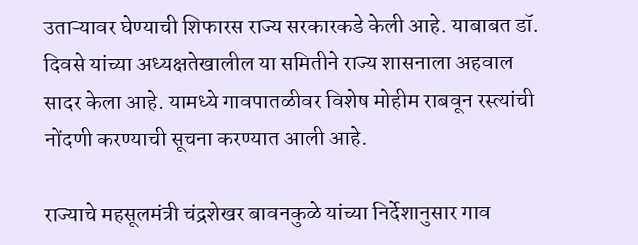उताऱ्यावर घेण्याची शिफारस राज्य सरकारकडे केली आहे. याबाबत डॉ. दिवसे यांच्या अध्यक्षतेखालील या समितीने राज्य शासनाला अहवाल सादर केला आहे. यामध्ये गावपातळीवर विशेष मोहीम राबवून रस्त्यांची नोंदणी करण्याची सूचना करण्यात आली आहे.

राज्याचे महसूलमंत्री चंद्रशेखर बावनकुळे यांच्या निर्देशानुसार गाव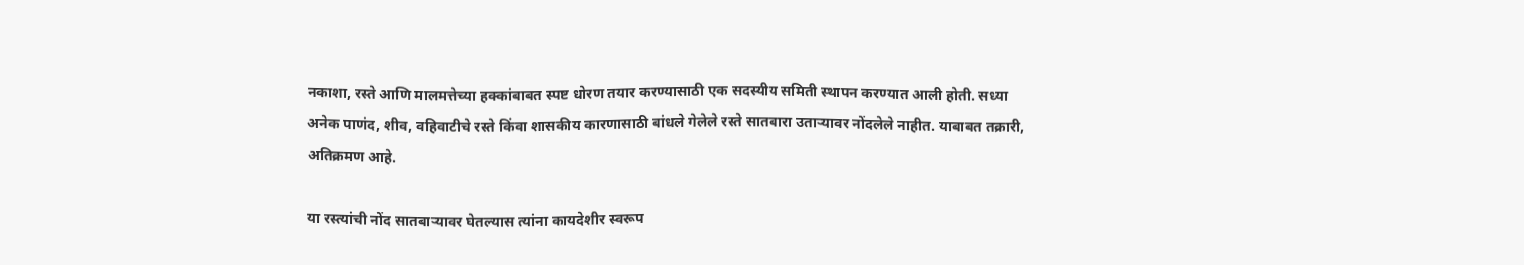नकाशा, रस्ते आणि मालमत्तेच्या हक्कांबाबत स्पष्ट धोरण तयार करण्यासाठी एक सदस्यीय समिती स्थापन करण्यात आली होती. सध्या अनेक पाणंद, शीव, वहिवाटीचे रस्ते किंवा शासकीय कारणासाठी बांधले गेलेले रस्ते सातबारा उताऱ्यावर नोंदलेले नाहीत. याबाबत तक्रारी, अतिक्रमण आहे.

या रस्त्यांची नोंद सातबाऱ्यावर घेतल्यास त्यांना कायदेशीर स्वरूप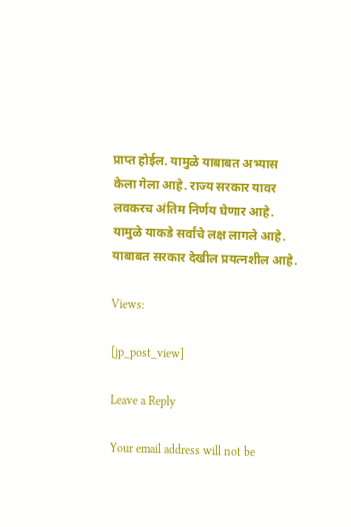प्राप्त होईल. यामुळे याबाबत अभ्यास केला गेला आहे. राज्य सरकार यावर लवकरच अंतिम निर्णय घेणार आहे. यामुळे याकडे सर्वांचे लक्ष लागले आहे. याबाबत सरकार देखील प्रयत्नशील आहे.

Views:

[jp_post_view]

Leave a Reply

Your email address will not be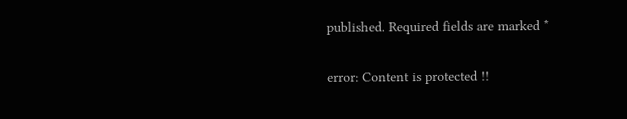published. Required fields are marked *

error: Content is protected !!